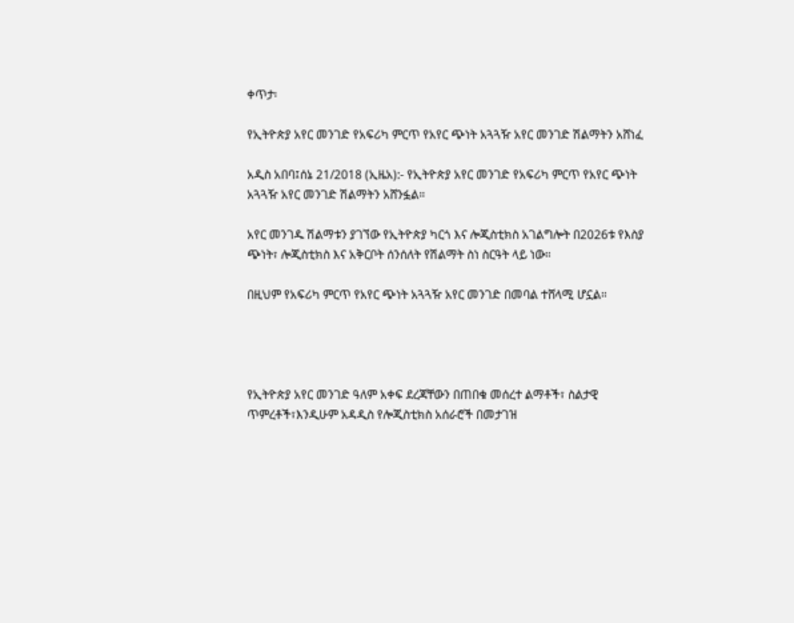ቀጥታ፡

የኢትዮጵያ አየር መንገድ የአፍሪካ ምርጥ የአየር ጭነት አጓጓዥ አየር መንገድ ሽልማትን አሸነፈ

አዲስ አበባ፤ሰኔ 21/2018 (ኢዜአ):- የኢትዮጵያ አየር መንገድ የአፍሪካ ምርጥ የአየር ጭነት አጓጓዥ አየር መንገድ ሽልማትን አሸንፏል።

አየር መንገዱ ሽልማቱን ያገኘው የኢትዮጵያ ካርጎ እና ሎጂስቲክስ አገልግሎት በ2026ቱ የእስያ ጭነት፣ ሎጂስቲክስ እና አቅርቦት ሰንሰለት የሽልማት ስነ ስርዓት ላይ ነው።

በዚህም የአፍሪካ ምርጥ የአየር ጭነት አጓጓዥ አየር መንገድ በመባል ተሸላሚ ሆኗል።




የኢትዮጵያ አየር መንገድ ዓለም አቀፍ ደረጃቸውን በጠበቁ መሰረተ ልማቶች፣ ስልታዊ ጥምረቶች፣እንዲሁም አዳዲስ የሎጂስቲክስ አሰራሮች በመታገዝ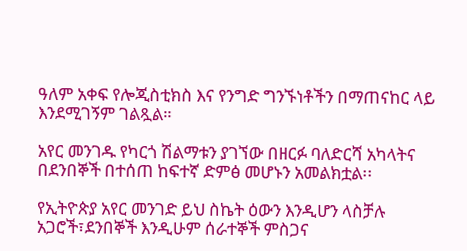ዓለም አቀፍ የሎጂስቲክስ እና የንግድ ግንኙነቶችን በማጠናከር ላይ እንደሚገኝም ገልጿል።

አየር መንገዱ የካርጎ ሽልማቱን ያገኘው በዘርፉ ባለድርሻ አካላትና በደንበኞች በተሰጠ ከፍተኛ ድምፅ መሆኑን አመልክቷል፡፡

የኢትዮጵያ አየር መንገድ ይህ ስኬት ዕውን እንዲሆን ላስቻሉ አጋሮች፣ደንበኞች እንዲሁም ሰራተኞች ምስጋና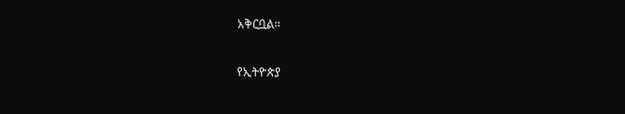አቅርቧል፡፡

የኢትዮጵያ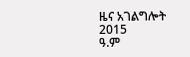ዜና አገልግሎት
2015
ዓ.ም